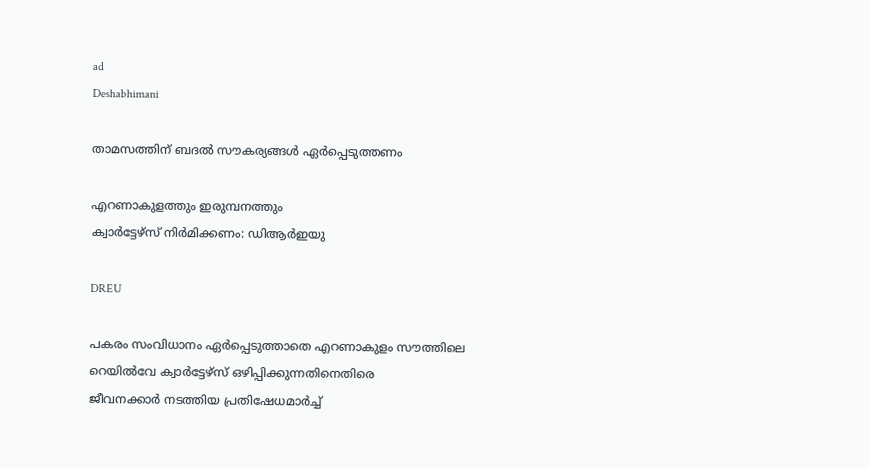ad
Deshabhimani

താമസത്തിന് ബദൽ സൗകര്യങ്ങൾ ഏർപ്പെടുത്തണം

എറണാകുളത്തും ഇരുമ്പനത്തും
ക്വാർട്ടേഴ്സ് നിർമിക്കണം: ഡിആർഇയു

DREU

പകരം സംവിധാനം ഏർപ്പെടുത്താതെ എറണാകുളം സൗത്തിലെ റെയിൽവേ ക്വാർട്ടേഴ്സ് ഒഴിപ്പിക്കുന്നതിനെതിരെ
ജീവനക്കാർ നടത്തിയ പ്രതിഷേധമാർച്ച്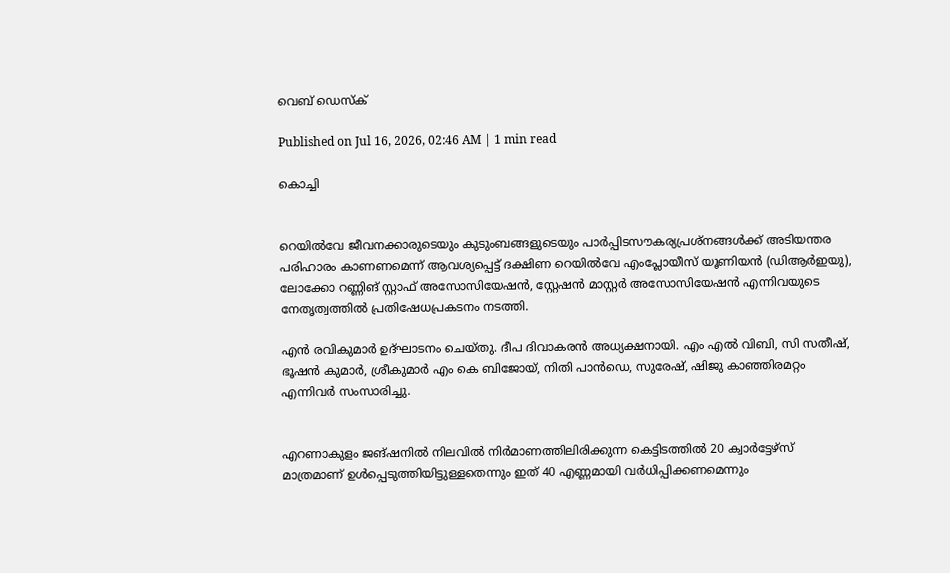വെബ് ഡെസ്ക്

Published on Jul 16, 2026, 02:46 AM | 1 min read

കൊച്ചി


റെയിൽവേ ജീവനക്കാരുടെയും കുടുംബങ്ങളുടെയും പാര്‍പ്പിടസൗകര്യപ്രശ്നങ്ങൾക്ക് അടിയന്തര പരിഹാരം കാണണമെന്ന് ആവശ്യപ്പെട്ട് ദക്ഷിണ റെയിൽവേ എംപ്ലോയീസ് യൂണിയൻ (ഡിആര്‍ഇയു), ലോക്കോ റണ്ണിങ്‌ സ്റ്റാഫ്‌ അസോസിയേഷൻ, സ്റ്റേഷൻ മാസ്റ്റർ അസോസിയേഷൻ എന്നിവയുടെ നേതൃത്വത്തിൽ പ്രതിഷേധപ്രകടനം നടത്തി.

എൻ രവികുമാർ ഉദ്ഘാടനം ചെയ്തു. ദീപ ദിവാകരൻ അധ്യക്ഷനായി. എം എൽ വിബി, സി സതീഷ്, ഭൂഷൻ കുമാർ, ശ്രീകുമാർ എം കെ ബിജോയ്‌, നിതി പാൻഡെ, സുരേഷ്, ഷിജു കാഞ്ഞിരമറ്റം എന്നിവർ സംസാരിച്ചു.


എറണാകുളം ജങ്ഷനിൽ നിലവിൽ നിർമാണത്തിലിരിക്കുന്ന കെട്ടിടത്തിൽ 20 ക്വാർട്ടേഴ്സ് മാത്രമാണ് ഉൾപ്പെടുത്തിയിട്ടുള്ളതെന്നും ഇത് 40 എണ്ണമായി വർധിപ്പിക്കണമെന്നും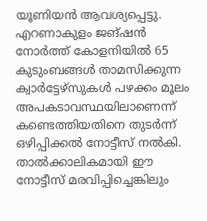യൂണിയൻ ആവശ്യപ്പെട്ടു. എറണാകുളം ജങ്ഷന്‍ നോർത്ത് കോളനിയിൽ 65 കുടുംബങ്ങൾ താമസിക്കുന്ന ക്വാർട്ടേഴ്സുകൾ പഴക്കം മൂലം അപകടാവസ്ഥയിലാണെന്ന് കണ്ടെത്തിയതിനെ തുടർന്ന് ഒഴിപ്പിക്കൽ നോട്ടീസ് നൽകി. താല്‍ക്കാലികമായി ഈ നോട്ടീസ് മരവിപ്പിച്ചെങ്കിലും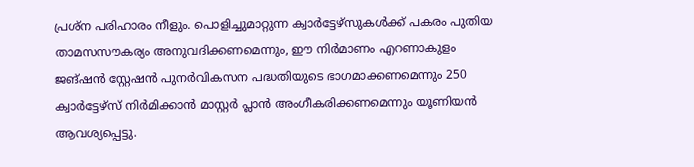പ്രശ്ന പരിഹാരം നീളും. പൊളിച്ചുമാറ്റുന്ന ക്വാർട്ടേഴ്സുകൾക്ക് പകരം പുതിയ താമസസൗകര്യം അനുവദിക്കണമെന്നും, ഈ നിര്‍മാണം എറണാകുളം ജങ്ഷൻ സ്റ്റേഷൻ പുനർവികസന പദ്ധതിയുടെ ഭാഗമാക്കണമെന്നും 250 ക്വാർട്ടേഴ്സ് നിർമിക്കാന്‍ മാസ്റ്റർ പ്ലാൻ അംഗീകരിക്കണമെന്നും യൂണിയൻ ആവശ്യപ്പെട്ടു.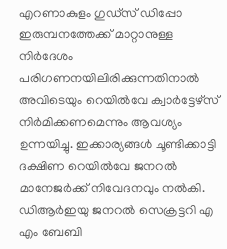എറണാകുളം ഗുഡ്സ് ഡിപ്പോ ഇരുമ്പനത്തേക്ക് മാറ്റാനുള്ള നിർദേശം പരിഗണനയിലിരിക്കുന്നതിനാൽ അവിടെയും റെയിൽവേ ക്വാർട്ടേഴ്സ് നിർമിക്കണമെന്നും ആവശ്യം ഉന്നയിച്ചു. ഇക്കാര്യങ്ങൾ ചൂണ്ടിക്കാട്ടി ദക്ഷിണ റെയിൽവേ ജനറൽ മാനേജർക്ക് നിവേദനവും നല്‍കി. ഡിആർഇയു ജനറൽ സെക്രട്ടറി എ എം ബേബി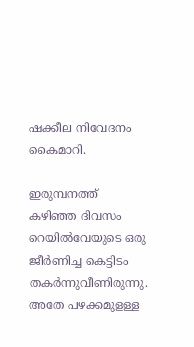ഷക്കീല നിവേദനം കൈമാറി.

ഇരുമ്പനത്ത് കഴിഞ്ഞ ദിവസം റെയില്‍വേയുടെ ഒരു ജീർണിച്ച കെട്ടിടം തകർന്നുവീണിരുന്നു. അതേ പഴക്കമുളള്ള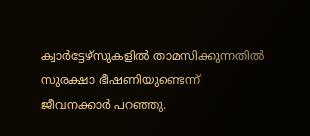ക്വാർട്ടേഴ്സുകളിൽ താമസിക്കുന്നതിൽ സുരക്ഷാ ഭീഷണിയുണ്ടെന്ന്‌ ജീവനക്കാർ പറഞ്ഞു.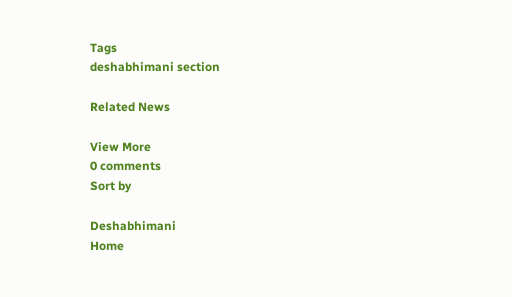Tags
deshabhimani section

Related News

View More
0 comments
Sort by

Deshabhimani
Home